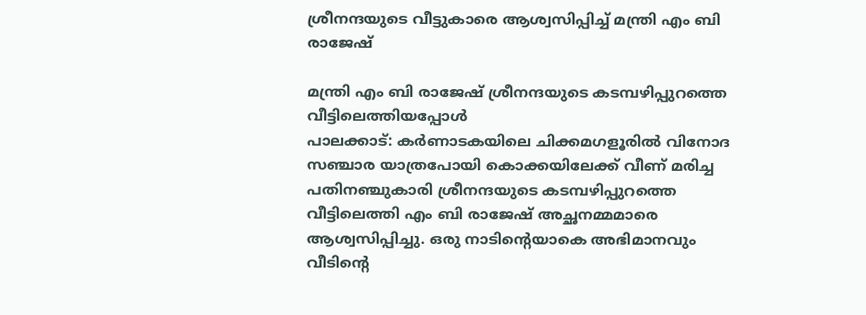ശ്രീനന്ദയുടെ വീട്ടുകാരെ ആശ്വസിപ്പിച്ച് മന്ത്രി എം ബി രാജേഷ്

മന്ത്രി എം ബി രാജേഷ് ശ്രീനന്ദയുടെ കടമ്പഴിപ്പുറത്തെ വീട്ടിലെത്തിയപ്പോൾ
പാലക്കാട്: കർണാടകയിലെ ചിക്കമഗളൂരിൽ വിനോദ സഞ്ചാര യാത്രപോയി കൊക്കയിലേക്ക് വീണ് മരിച്ച പതിനഞ്ചുകാരി ശ്രീനന്ദയുടെ കടമ്പഴിപ്പുറത്തെ വീട്ടിലെത്തി എം ബി രാജേഷ് അച്ഛനമ്മമാരെ ആശ്വസിപ്പിച്ചു. ഒരു നാടിന്റെയാകെ അഭിമാനവും വീടിന്റെ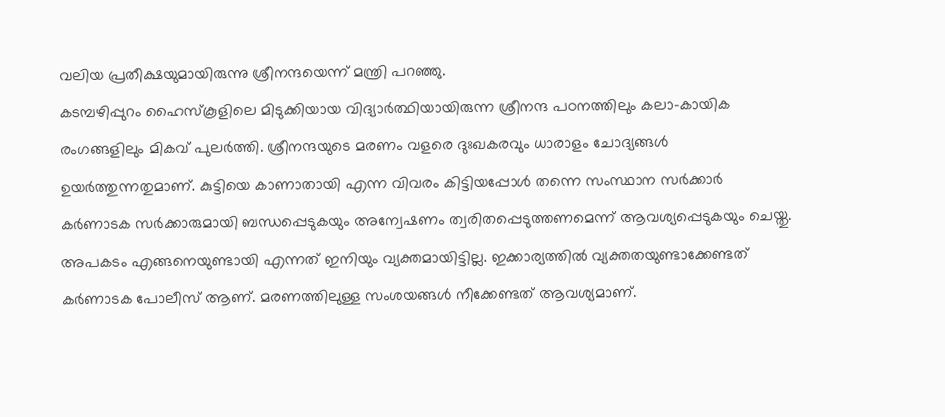വലിയ പ്രതീക്ഷയുമായിരുന്നു ശ്രീനന്ദയെന്ന് മന്ത്രി പറഞ്ഞു.
കടമ്പഴിപ്പുറം ഹൈസ്കൂളിലെ മിടുക്കിയായ വിദ്യാർത്ഥിയായിരുന്ന ശ്രീനന്ദ പഠനത്തിലും കലാ-കായിക രംഗങ്ങളിലും മികവ് പുലർത്തി. ശ്രീനന്ദയുടെ മരണം വളരെ ദുഃഖകരവും ധാരാളം ചോദ്യങ്ങൾ ഉയർത്തുന്നതുമാണ്. കുട്ടിയെ കാണാതായി എന്ന വിവരം കിട്ടിയപ്പോൾ തന്നെ സംസ്ഥാന സർക്കാർ കർണാടക സർക്കാരുമായി ബന്ധപ്പെടുകയും അന്വേഷണം ത്വരിതപ്പെടുത്തണമെന്ന് ആവശ്യപ്പെടുകയും ചെയ്തു.
അപകടം എങ്ങനെയുണ്ടായി എന്നത് ഇനിയും വ്യക്തമായിട്ടില്ല. ഇക്കാര്യത്തിൽ വ്യക്തതയുണ്ടാക്കേണ്ടത് കർണാടക പോലീസ് ആണ്. മരണത്തിലുള്ള സംശയങ്ങൾ നീക്കേണ്ടത് ആവശ്യമാണ്.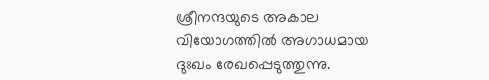ശ്രീനന്ദയുടെ അകാല വിയോഗത്തിൽ അഗാധമായ ദുഃഖം രേഖപ്പെടുത്തുന്നു.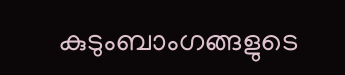കുടുംബാംഗങ്ങളുടെ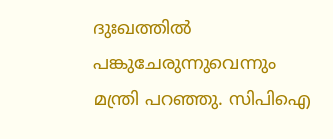ദുഃഖത്തിൽ പങ്കുചേരുന്നുവെന്നും മന്ത്രി പറഞ്ഞു. സിപിഐ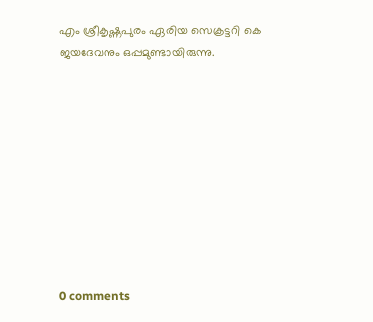എം ശ്രീകൃഷ്ണപുരം ഏരിയ സെക്രട്ടറി കെ ജയദേവനും ഒപ്പമുണ്ടായിരുന്നു.










0 comments